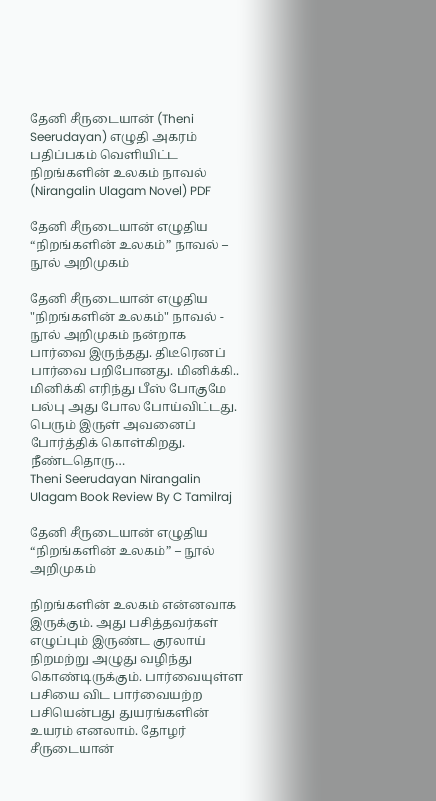தேனி சீருடையான் (Theni Seerudayan) எழுதி அகரம் பதிப்பகம் வெளியிட்ட நிறங்களின் உலகம் நாவல் (Nirangalin Ulagam Novel) PDF

தேனி சீருடையான் எழுதிய “நிறங்களின் உலகம்” நாவல் – நூல் அறிமுகம்

தேனி சீருடையான் எழுதிய "நிறங்களின் உலகம்" நாவல் - நூல் அறிமுகம் நன்றாக பார்வை இருந்தது. திடீரெனப் பார்வை பறிபோனது. மினிக்கி.. மினிக்கி எரிந்து பீஸ் போகுமே பல்பு அது போல போய்விட்டது. பெரும் இருள் அவனைப் போர்த்திக் கொள்கிறது. நீண்டதொரு…
Theni Seerudayan Nirangalin Ulagam Book Review By C Tamilraj

தேனி சீருடையான் எழுதிய “நிறங்களின் உலகம்” – நூல் அறிமுகம்

நிறங்களின் உலகம் என்னவாக இருக்கும். அது பசித்தவர்கள் எழுப்பும் இருண்ட குரலாய் நிறமற்று அழுது வழிந்து கொண்டிருக்கும். பார்வையுள்ள பசியை விட பார்வையற்ற பசியென்பது துயரங்களின் உயரம் எனலாம். தோழர் சீருடையான்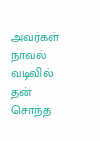அவர்கள் நாவல் வடிவில் தன் சொந்த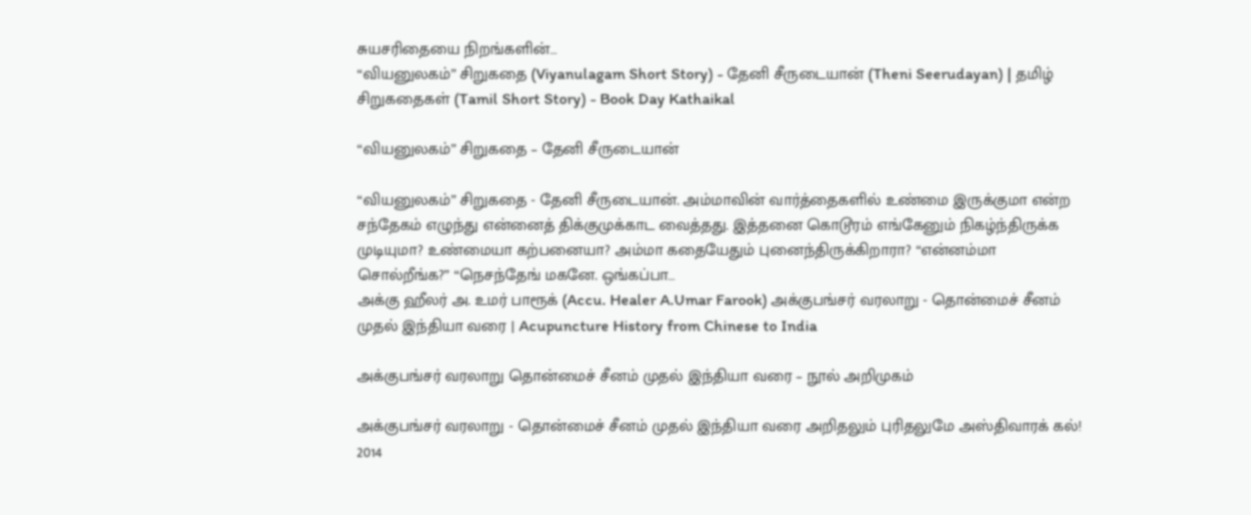சுயசரிதையை நிறங்களின்…
“வியனுலகம்” சிறுகதை (Viyanulagam Short Story) - தேனி சீருடையான் (Theni Seerudayan) | தமிழ் சிறுகதைகள் (Tamil Short Story) - Book Day Kathaikal

“வியனுலகம்” சிறுகதை – தேனி சீருடையான்

“வியனுலகம்” சிறுகதை - தேனி சீருடையான். அம்மாவின் வார்த்தைகளில் உண்மை இருக்குமா என்ற சந்தேகம் எழுந்து என்னைத் திக்குமுக்காட வைத்தது. இத்தனை கொடூரம் எங்கேனும் நிகழ்ந்திருக்க முடியுமா? உண்மையா கற்பனையா? அம்மா கதையேதும் புனைந்திருக்கிறாரா? “என்னம்மா சொல்றீங்க?” “நெசந்தேங் மகனே. ஒங்கப்பா…
அக்கு ஹீலர் அ. உமர் பாரூக் (Accu. Healer A.Umar Farook) அக்குபங்சர் வரலாறு - தொன்மைச் சீனம் முதல் இந்தியா வரை | Acupuncture History from Chinese to India

அக்குபங்சர் வரலாறு தொன்மைச் சீனம் முதல் இந்தியா வரை – நூல் அறிமுகம்

அக்குபங்சர் வரலாறு - தொன்மைச் சீனம் முதல் இந்தியா வரை அறிதலும் புரிதலுமே அஸ்திவாரக் கல்! 2014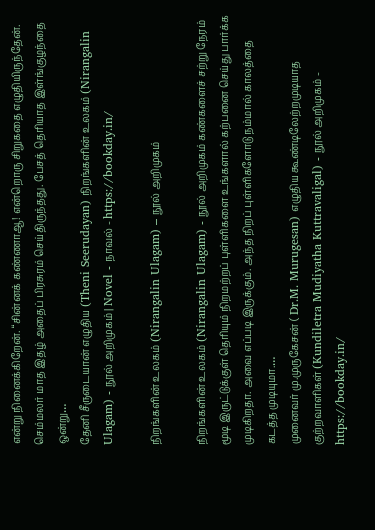என்று நினைக்கிறேன். “சின்னக் கண்ணாஆ! என்றொரு சிறுகதை எழுதியிருந்தேன். செம்மலர் மாத இதழ் அதைப் பிரசுரம் செய்திருந்தது. பேசத் தெரியாத இள்ங்குழந்தை ஒன்று…
தேனி சீருடையான் எழுதிய (Theni Seerudayan) நிறங்களின் உலகம் (Nirangalin Ulagam) - நூல் அறிமுகம் | Novel - நாவல் - https://bookday.in/

நிறங்களின் உலகம் (Nirangalin Ulagam) – நூல் அறிமுகம்

நிறங்களின் உலகம் (Nirangalin Ulagam) - நூல் அறிமுகம் கண்களைச் சற்று நேரம் மூடி இருட்டுக்குள் தெரியும் நிறமற்றப் புள்ளிகளை உங்களால் கற்பனை செய்து பார்க்க முடிகிறதா. அவை எப்படி இருக்கும். அந்த நிறப் புள்ளிகளோடு நம்மால் காலத்தை கடத்த முடியுமா.…
முனைவர் மு.முருகேசன் ( Dr.M. Murugesan) எழுதிய கூண்டிலேற்றமுடியாத குற்றவாளிகள் (Kundiletra Mudiyatha Kuttravaligal) - நூல் அறிமுகம் - https://bookday.in/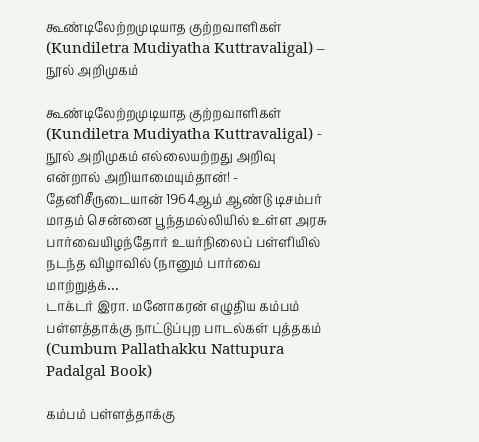கூண்டிலேற்றமுடியாத குற்றவாளிகள் (Kundiletra Mudiyatha Kuttravaligal) – நூல் அறிமுகம்

கூண்டிலேற்றமுடியாத குற்றவாளிகள் (Kundiletra Mudiyatha Kuttravaligal) - நூல் அறிமுகம் எல்லையற்றது அறிவு என்றால் அறியாமையும்தான்! - தேனிசீருடையான் 1964ஆம் ஆண்டு டிசம்பர் மாதம் சென்னை பூந்தமல்லியில் உள்ள அரசு பார்வையிழந்தோர் உயர்நிலைப் பள்ளியில் நடந்த விழாவில் (நானும் பார்வை மாற்றுத்க்…
டாக்டர் இரா. மனோகரன் எழுதிய கம்பம் பள்ளத்தாக்கு நாட்டுப்புற பாடல்கள் புத்தகம் (Cumbum Pallathakku Nattupura Padalgal Book)

கம்பம் பள்ளத்தாக்கு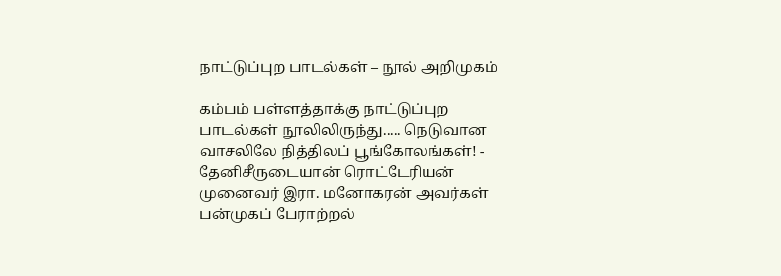நாட்டுப்புற பாடல்கள் – நூல் அறிமுகம்

கம்பம் பள்ளத்தாக்கு நாட்டுப்புற பாடல்கள் நூலிலிருந்து..... நெடுவான வாசலிலே நித்திலப் பூங்கோலங்கள்! - தேனிசீருடையான் ரொட்டேரியன் முனைவர் இரா. மனோகரன் அவர்கள் பன்முகப் பேராற்றல்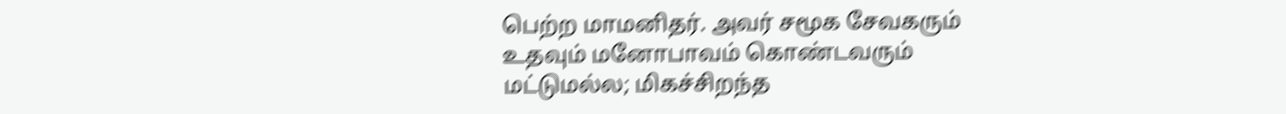பெற்ற மாமனிதர். அவர் சமூக சேவகரும் உதவும் மனோபாவம் கொண்டவரும் மட்டுமல்ல; மிகச்சிறந்த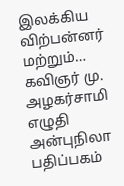இலக்கிய விற்பன்னர் மற்றும்…
கவிஞர் மு. அழகர்சாமி எழுதி அன்புநிலா பதிப்பகம்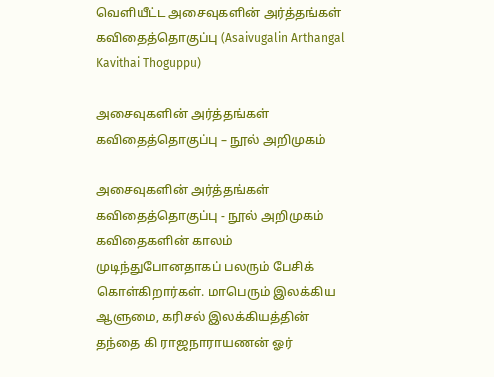வெளியீட்ட அசைவுகளின் அர்த்தங்கள் கவிதைத்தொகுப்பு (Asaivugalin Arthangal Kavithai Thoguppu)

அசைவுகளின் அர்த்தங்கள் கவிதைத்தொகுப்பு – நூல் அறிமுகம்

அசைவுகளின் அர்த்தங்கள் கவிதைத்தொகுப்பு - நூல் அறிமுகம் கவிதைகளின் காலம் முடிந்துபோனதாகப் பலரும் பேசிக் கொள்கிறார்கள். மாபெரும் இலக்கிய ஆளுமை, கரிசல் இலக்கியத்தின் தந்தை கி ராஜநாராயணன் ஓர்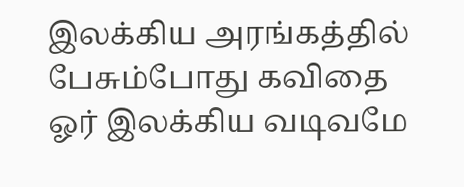இலக்கிய அரங்கத்தில் பேசும்போது கவிதை ஓர் இலக்கிய வடிவமே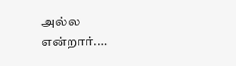அல்ல என்றார்.…